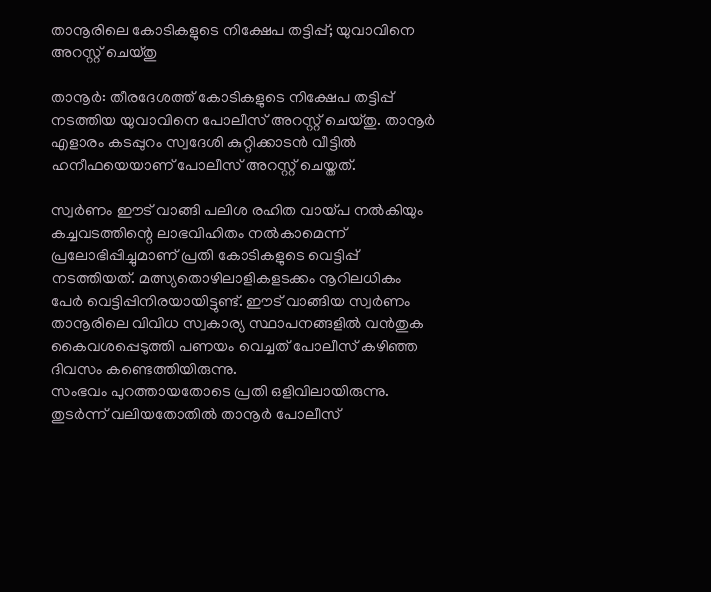താനൂരിലെ കോടികളുടെ നിക്ഷേപ തട്ടിപ്പ്; യുവാവിനെ അറസ്റ്റ് ചെയ്തു

താനൂര്‍: തീരദേശത്ത് കോടികളുടെ നിക്ഷേപ തട്ടിപ്പ് നടത്തിയ യുവാവിനെ പോലീസ് അറസ്റ്റ് ചെയ്തു. താനൂര്‍ എളാരം കടപ്പുറം സ്വദേശി കുറ്റിക്കാടന്‍ വീട്ടില്‍ ഹനീഫയെയാണ് പോലീസ് അറസ്റ്റ് ചെയ്തത്.

സ്വര്‍ണം ഈട് വാങ്ങി പലിശ രഹിത വായ്പ നല്‍കിയും കച്ചവടത്തിന്റെ ലാഭവിഹിതം നല്‍കാമെന്ന് പ്രലോഭിപ്പിച്ചുമാണ് പ്രതി കോടികളുടെ വെട്ടിപ്പ് നടത്തിയത്. മത്സ്യതൊഴിലാളികളടക്കം നൂറിലധികം പേര്‍ വെട്ടിപ്പിനിരയായിട്ടുണ്ട്. ഈട് വാങ്ങിയ സ്വര്‍ണം താനൂരിലെ വിവിധ സ്വകാര്യ സ്ഥാപനങ്ങളില്‍ വന്‍തുക കൈവശപ്പെടുത്തി പണയം വെച്ചത് പോലീസ് കഴിഞ്ഞ ദിവസം കണ്ടെത്തിയിരുന്നു.
സംഭവം പുറത്തായതോടെ പ്രതി ഒളിവിലായിരുന്നു. തുടര്‍ന്ന് വലിയതോതില്‍ താനൂര്‍ പോലീസ്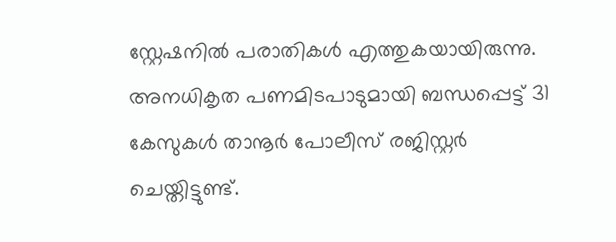സ്റ്റേഷനില്‍ പരാതികള്‍ എത്തുകയായിരുന്നു. അനധികൃത പണമിടപാടുമായി ബന്ധപ്പെട്ട് 31 കേസുകള്‍ താനൂര്‍ പോലീസ് രജിസ്റ്റര്‍ ചെയ്തിട്ടുണ്ട്.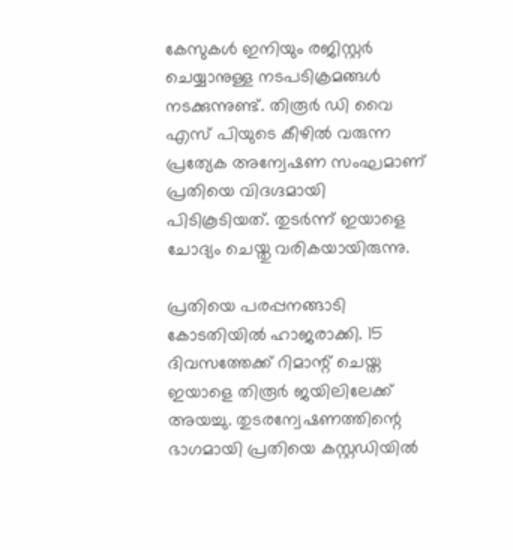കേസുകള്‍ ഇനിയും രജിസ്റ്റര്‍ ചെയ്യാനുള്ള നടപടിക്രമങ്ങള്‍ നടക്കുന്നുണ്ട്. തിരൂര്‍ ഡി വൈ എസ് പിയുടെ കീഴില്‍ വരുന്ന പ്രത്യേക അന്വേഷണ സംഘമാണ് പ്രതിയെ വിദഗ്ദമായി പിടികൂടിയത്. തുടര്‍ന്ന് ഇയാളെ ചോദ്യം ചെയ്തു വരികയായിരുന്നു.

പ്രതിയെ പരപ്പനങ്ങാടി കോടതിയില്‍ ഹാജരാക്കി. 15 ദിവസത്തേക്ക് റിമാന്റ് ചെയ്ത ഇയാളെ തിരൂര്‍ ജയിലിലേക്ക് അയച്ചു. തുടരന്വേഷണത്തിന്റെ ഭാഗമായി പ്രതിയെ കസ്റ്റഡിയില്‍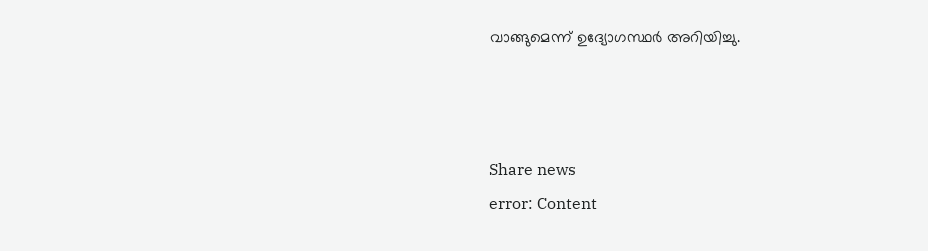വാങ്ങുമെന്ന് ഉദ്യോഗസ്ഥര്‍ അറിയിച്ചു.



Share news
error: Content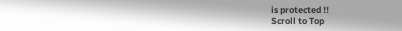is protected !!
Scroll to Top